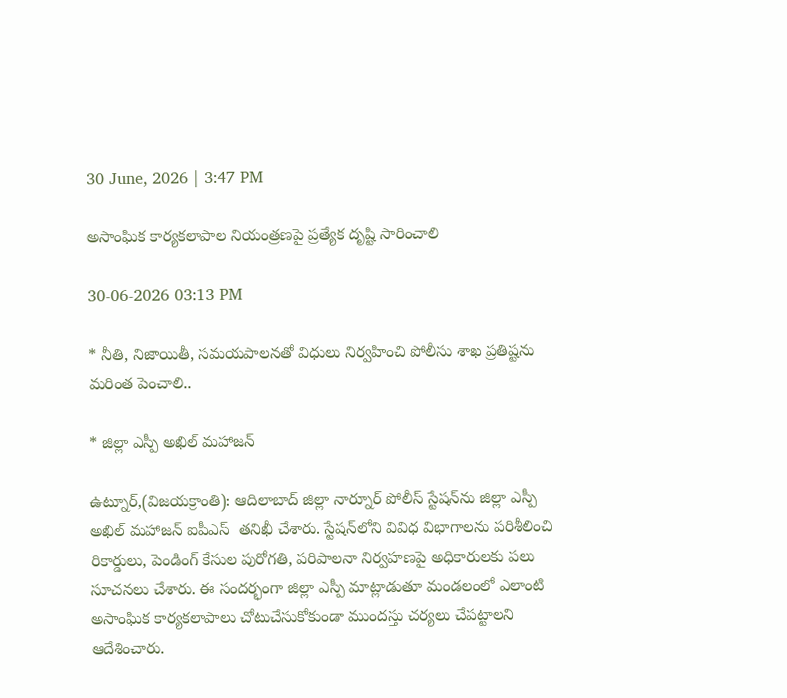30 June, 2026 | 3:47 PM

అసాంఘిక కార్యకలాపాల నియంత్రణపై ప్రత్యేక దృష్టి సారించాలి

30-06-2026 03:13 PM

* నీతి, నిజాయితీ, సమయపాలనతో విధులు నిర్వహించి పోలీసు శాఖ ప్రతిష్టను మరింత పెంచాలి..

* జిల్లా ఎస్పీ అఖిల్ మహాజన్

ఉట్నూర్,(విజయక్రాంతి): ఆదిలాబాద్ జిల్లా నార్నూర్ పోలీస్ స్టేషన్‌ను జిల్లా ఎస్పీ అఖిల్ మహాజన్ ఐపీఎస్  తనిఖీ చేశారు. స్టేషన్‌లోని వివిధ విభాగాలను పరిశీలించి రికార్డులు, పెండింగ్ కేసుల పురోగతి, పరిపాలనా నిర్వహణపై అధికారులకు పలు సూచనలు చేశారు. ఈ సందర్భంగా జిల్లా ఎస్పీ మాట్లాడుతూ మండలంలో ఎలాంటి అసాంఘిక కార్యకలాపాలు చోటుచేసుకోకుండా ముందస్తు చర్యలు చేపట్టాలని ఆదేశించారు.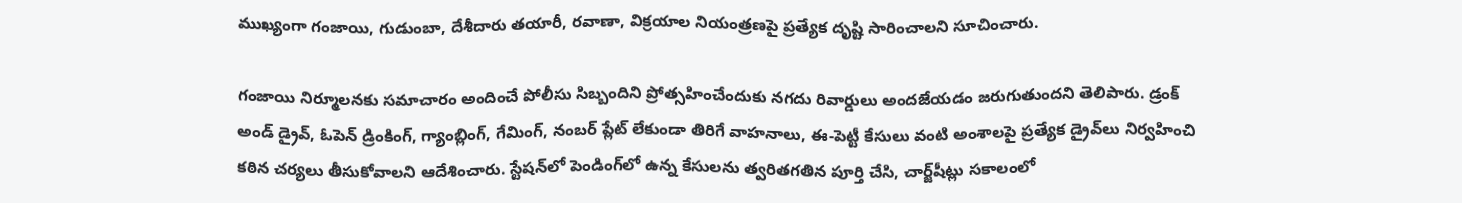ముఖ్యంగా గంజాయి, గుడుంబా, దేశీదారు తయారీ, రవాణా, విక్రయాల నియంత్రణపై ప్రత్యేక దృష్టి సారించాలని సూచించారు.

గంజాయి నిర్మూలనకు సమాచారం అందించే పోలీసు సిబ్బందిని ప్రోత్సహించేందుకు నగదు రివార్డులు అందజేయడం జరుగుతుందని తెలిపారు. డ్రంక్ అండ్ డ్రైవ్, ఓపెన్ డ్రింకింగ్, గ్యాంబ్లింగ్, గేమింగ్, నంబర్ ప్లేట్ లేకుండా తిరిగే వాహనాలు, ఈ-పెట్టీ కేసులు వంటి అంశాలపై ప్రత్యేక డ్రైవ్‌లు నిర్వహించి కఠిన చర్యలు తీసుకోవాలని ఆదేశించారు. స్టేషన్‌లో పెండింగ్‌లో ఉన్న కేసులను త్వరితగతిన పూర్తి చేసి, చార్జ్‌షీట్లు సకాలంలో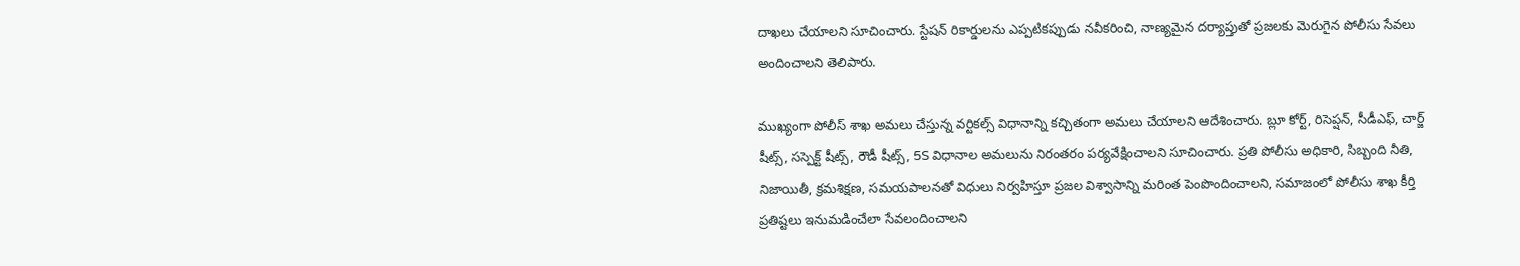దాఖలు చేయాలని సూచించారు. స్టేషన్ రికార్డులను ఎప్పటికప్పుడు నవీకరించి, నాణ్యమైన దర్యాప్తుతో ప్రజలకు మెరుగైన పోలీసు సేవలు అందించాలని తెలిపారు.

ముఖ్యంగా పోలీస్ శాఖ అమలు చేస్తున్న వర్టికల్స్ విధానాన్ని కచ్చితంగా అమలు చేయాలని ఆదేశించారు. బ్లూ కోర్ట్, రిసెప్షన్, సీడీఎఫ్, చార్జ్ షీట్స్, సస్పెక్ట్ షీట్స్, రౌడీ షీట్స్, 5S విధానాల అమలును నిరంతరం పర్యవేక్షించాలని సూచించారు. ప్రతి పోలీసు అధికారి, సిబ్బంది నీతి, నిజాయితీ, క్రమశిక్షణ, సమయపాలనతో విధులు నిర్వహిస్తూ ప్రజల విశ్వాసాన్ని మరింత పెంపొందించాలని, సమాజంలో పోలీసు శాఖ కీర్తి ప్రతిష్టలు ఇనుమడించేలా సేవలందించాలని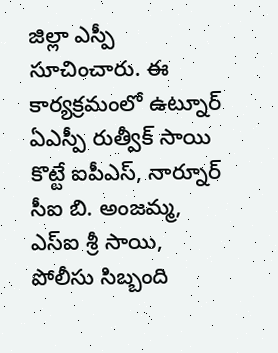జిల్లా ఎస్పీ సూచించారు. ఈ కార్యక్రమంలో ఉట్నూర్ ఏఎస్పీ రుత్వీక్ సాయి కొట్టే ఐపీఎస్, నార్నూర్ సీఐ బి. అంజమ్మ, ఎస్ఐ శ్రీ సాయి, పోలీసు సిబ్బంది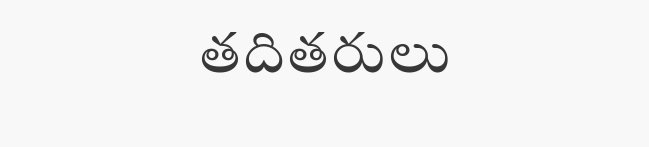తదితరులు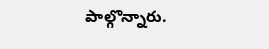పాల్గొన్నారు.